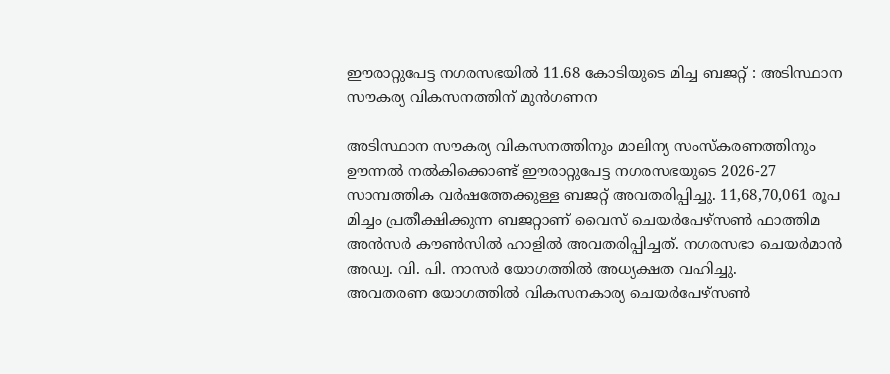ഈരാറ്റുപേട്ട നഗരസഭയിൽ 11.68 കോടിയുടെ മിച്ച ബജറ്റ് : അടിസ്ഥാന സൗകര്യ വികസനത്തിന് മുൻഗണന

അടിസ്ഥാന സൗകര്യ വികസനത്തിനും മാലിന്യ സംസ്കരണത്തിനും ഊന്നൽ നൽകിക്കൊണ്ട് ഈരാറ്റുപേട്ട നഗരസഭയുടെ 2026-27 സാമ്പത്തിക വർഷത്തേക്കുള്ള ബജറ്റ് അവതരിപ്പിച്ചു. 11,68,70,061 രൂപ മിച്ചം പ്രതീക്ഷിക്കുന്ന ബജറ്റാണ് വൈസ് ചെയർപേഴ്സൺ ഫാത്തിമ അൻസർ കൗൺസിൽ ഹാളിൽ അവതരിപ്പിച്ചത്. നഗരസഭാ ചെയർമാൻ അഡ്വ. വി. പി. നാസർ യോഗത്തിൽ അധ്യക്ഷത വഹിച്ചു.
അവതരണ യോഗത്തിൽ വികസനകാര്യ ചെയർപേഴ്സൺ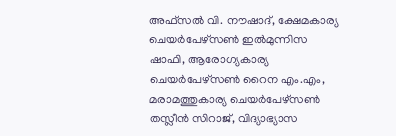അഫ്സൽ വി. നൗഷാദ്, ക്ഷേമകാര്യ ചെയർപേഴ്സൺ ഇൽമുന്നിസ ഷാഫി, ആരോഗ്യകാര്യ ചെയർപേഴ്സൺ റൈന എം.എം, മരാമത്തുകാര്യ ചെയർപേഴ്സൺ തസ്ലീൻ സിറാജ്, വിദ്യാഭ്യാസ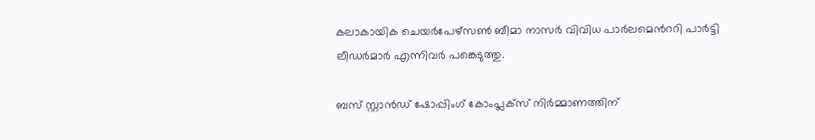കലാകായിക ചെയർപേഴ്സൺ ബീമാ നാസർ വിവിധ പാർലമെൻററി പാർട്ടി ലീഡർമാർ എന്നിവർ പങ്കെടുത്തു.

ബസ് സ്റ്റാൻഡ് ഷോപ്പിംഗ് കോംപ്ലക്സ് നിർമ്മാണത്തിന്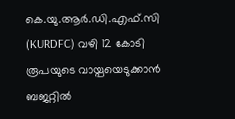കെ.യു.ആർ.ഡി.എഫ്.സി (KURDFC) വഴി 12 കോടി രൂപയുടെ വായ്പയെടുക്കാൻ ബജറ്റിൽ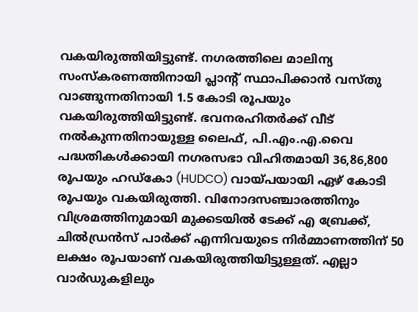വകയിരുത്തിയിട്ടുണ്ട്. നഗരത്തിലെ മാലിന്യ സംസ്കരണത്തിനായി പ്ലാന്റ് സ്ഥാപിക്കാൻ വസ്തു വാങ്ങുന്നതിനായി 1.5 കോടി രൂപയും വകയിരുത്തിയിട്ടുണ്ട്. ഭവനരഹിതർക്ക് വീട് നൽകുന്നതിനായുള്ള ലൈഫ്, പി.എം.എ.വൈ പദ്ധതികൾക്കായി നഗരസഭാ വിഹിതമായി 36,86,800 രൂപയും ഹഡ്‌കോ (HUDCO) വായ്പയായി ഏഴ് കോടി രൂപയും വകയിരുത്തി. വിനോദസഞ്ചാരത്തിനും വിശ്രമത്തിനുമായി മുക്കടയിൽ ടേക്ക് എ ബ്രേക്ക്, ചിൽഡ്രൻസ് പാർക്ക് എന്നിവയുടെ നിർമ്മാണത്തിന് 50 ലക്ഷം രൂപയാണ് വകയിരുത്തിയിട്ടുള്ളത്. എല്ലാ വാർഡുകളിലും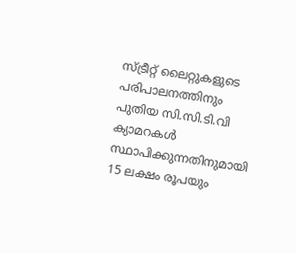സ്ട്രീറ്റ് ലൈറ്റുകളുടെ പരിപാലനത്തിനും പുതിയ സി.സി.ടി.വി ക്യാമറകൾ സ്ഥാപിക്കുന്നതിനുമായി 15 ലക്ഷം രൂപയും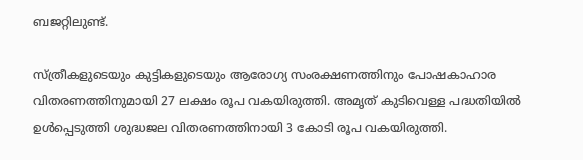ബജറ്റിലുണ്ട്.

സ്ത്രീകളുടെയും കുട്ടികളുടെയും ആരോഗ്യ സംരക്ഷണത്തിനും പോഷകാഹാര വിതരണത്തിനുമായി 27 ലക്ഷം രൂപ വകയിരുത്തി. അമൃത് കുടിവെള്ള പദ്ധതിയിൽ ഉൾപ്പെടുത്തി ശുദ്ധജല വിതരണത്തിനായി 3 കോടി രൂപ വകയിരുത്തി.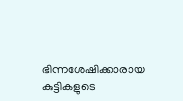ഭിന്നശേഷിക്കാരായ കുട്ടികളുടെ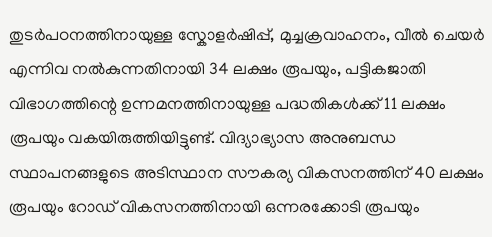തുടർപഠനത്തിനായുള്ള സ്കോളർഷിപ്പ്, മുച്ചക്രവാഹനം, വീൽ ചെയർ എന്നിവ നൽകുന്നതിനായി 34 ലക്ഷം രൂപയും, പട്ടികജാതി വിഭാഗത്തിന്റെ ഉന്നമനത്തിനായുള്ള പദ്ധതികൾക്ക് 11 ലക്ഷം രൂപയും വകയിരുത്തിയിട്ടുണ്ട്. വിദ്യാഭ്യാസ അനുബന്ധ സ്ഥാപനങ്ങളുടെ അടിസ്ഥാന സൗകര്യ വികസനത്തിന് 40 ലക്ഷം രൂപയും റോഡ് വികസനത്തിനായി ഒന്നരക്കോടി രൂപയും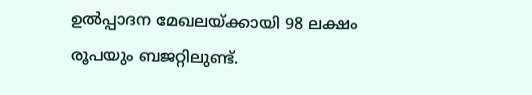ഉൽപ്പാദന മേഖലയ്ക്കായി 98 ലക്ഷം രൂപയും ബജറ്റിലുണ്ട്.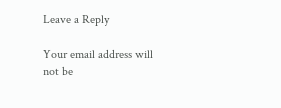Leave a Reply

Your email address will not be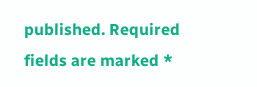published. Required fields are marked *